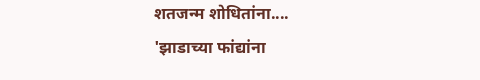शतजन्म शोधितांना....
'झाडाच्या फांद्यांना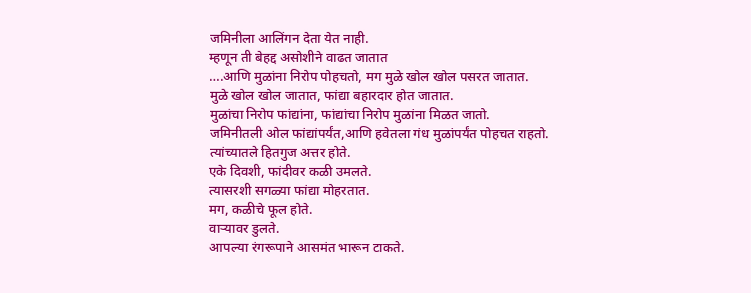जमिनीला आलिंगन देता येत नाही.
म्हणून ती बेहद्द असोशीने वाढत जातात
….आणि मुळांना निरोप पोहचतो, मग मुळे खोल खोल पसरत जातात.
मुळे खोल खोल जातात, फांद्या बहारदार होत जातात.
मुळांचा निरोप फांद्यांना, फांद्यांचा निरोप मुळांना मिळत जातो.
जमिनीतली ओल फांद्यांपर्यंत,आणि हवेतला गंध मुळांपर्यंत पोहचत राहतो.
त्यांच्यातले हितगुज अत्तर होते.
एके दिवशी, फांदीवर कळी उमलते.
त्यासरशी सगळ्या फांद्या मोहरतात.
मग, कळीचे फूल होते.
वाऱ्यावर डुलते.
आपल्या रंगरूपाने आसमंत भारून टाकते.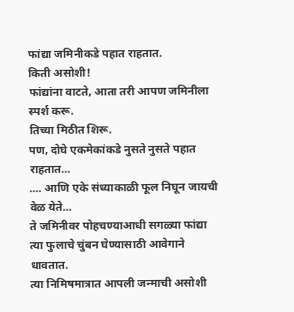फांद्या जमिनीकडे पहात राहतात.
किती असोशी!
फांद्यांना वाटते, आता तरी आपण जमिनीला स्पर्श करू.
तिच्या मिठीत शिरू.
पण, दोघे एकमेकांकडे नुसते नुसते पहात राहतात...
.... आणि एके संध्याकाळी फूल निघून जायची वेळ येते...
ते जमिनीवर पोहचण्याआधी सगळ्या फांद्या त्या फुलाचे चुंबन घेण्यासाठी आवेगाने धावतात.
त्या निमिषमात्रात आपली जन्माची असोशी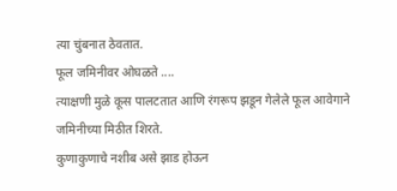त्या चुंबनात ठेवतात.
फूल जमिनीवर ओघळते ....
त्याक्षणी मुळे कूस पालटतात आणि रंगरूप झडून गेलेले फूल आवेगाने जमिनीच्या मिठीत शिरते.
कुणाकुणाचे नशीब असे झाड होऊन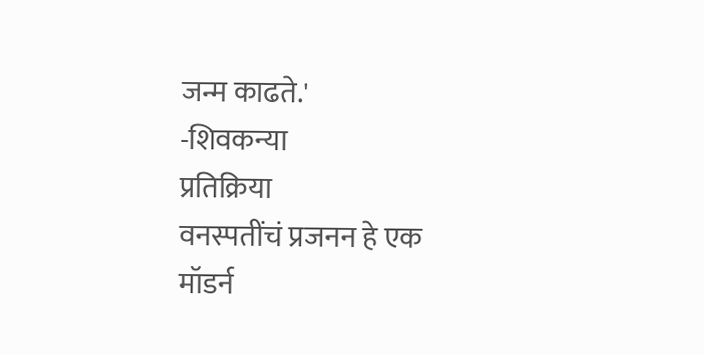जन्म काढते.'
-शिवकन्या
प्रतिक्रिया
वनस्पतींचं प्रजनन हे एक
मॉडर्न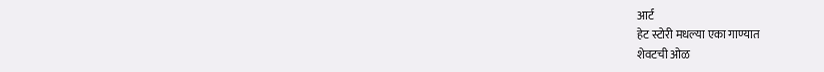आर्ट
हेट स्टोरी मधल्या एका गाण्यात
शेवटची ओळ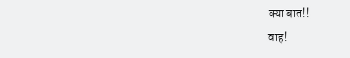क्या बात!!
वाह!